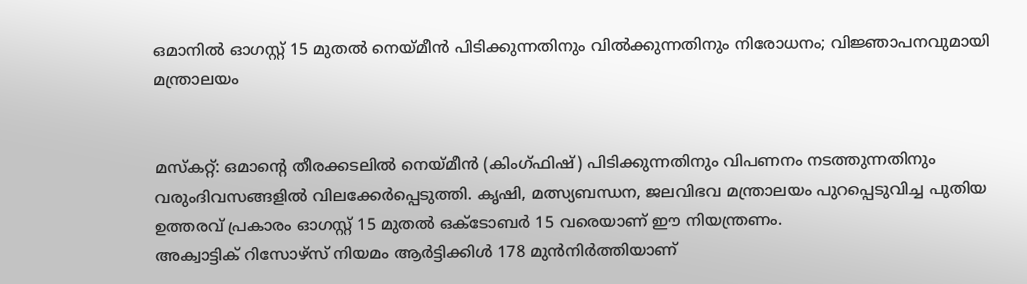ഒമാനിൽ ഓഗസ്റ്റ് 15 മുതൽ നെയ്മീൻ പിടിക്കുന്നതിനും വിൽക്കുന്നതിനും നിരോധനം; വിജ്ഞാപനവുമായി മന്ത്രാലയം


മസ്കറ്റ്: ഒമാന്റെ തീരക്കടലിൽ നെയ്മീൻ (കിംഗ്ഫിഷ്) പിടിക്കുന്നതിനും വിപണനം നടത്തുന്നതിനും വരുംദിവസങ്ങളിൽ വിലക്കേർപ്പെടുത്തി. കൃഷി, മത്സ്യബന്ധന, ജലവിഭവ മന്ത്രാലയം പുറപ്പെടുവിച്ച പുതിയ ഉത്തരവ് പ്രകാരം ഓഗസ്റ്റ് 15 മുതൽ ഒക്ടോബർ 15 വരെയാണ് ഈ നിയന്ത്രണം.
അക്വാട്ടിക് റിസോഴ്സ് നിയമം ആർട്ടിക്കിൾ 178 മുൻനിർത്തിയാണ്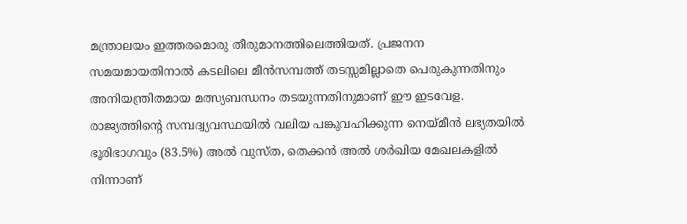മന്ത്രാലയം ഇത്തരമൊരു തീരുമാനത്തിലെത്തിയത്. പ്രജനന സമയമായതിനാൽ കടലിലെ മീൻസമ്പത്ത് തടസ്സമില്ലാതെ പെരുകുന്നതിനും അനിയന്ത്രിതമായ മത്സ്യബന്ധനം തടയുന്നതിനുമാണ് ഈ ഇടവേള. രാജ്യത്തിന്റെ സമ്പദ്വ്യവസ്ഥയിൽ വലിയ പങ്കുവഹിക്കുന്ന നെയ്മീൻ ലഭ്യതയിൽ ഭൂരിഭാഗവും (83.5%) അൽ വുസ്ത, തെക്കൻ അൽ ശർഖിയ മേഖലകളിൽ നിന്നാണ്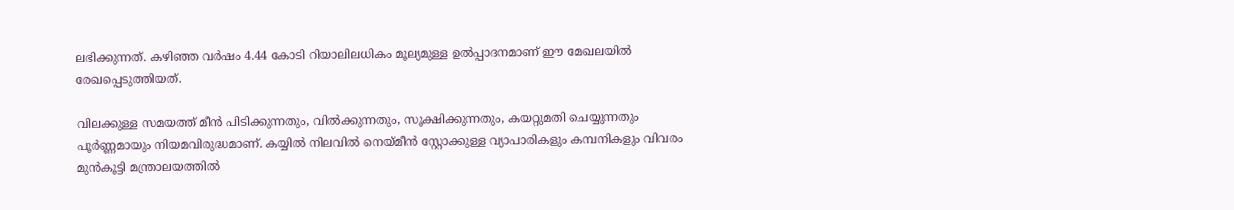ലഭിക്കുന്നത്. കഴിഞ്ഞ വർഷം 4.44 കോടി റിയാലിലധികം മൂല്യമുള്ള ഉൽപ്പാദനമാണ് ഈ മേഖലയിൽ രേഖപ്പെടുത്തിയത്.

വിലക്കുള്ള സമയത്ത് മീൻ പിടിക്കുന്നതും, വിൽക്കുന്നതും, സൂക്ഷിക്കുന്നതും, കയറ്റുമതി ചെയ്യുന്നതും പൂർണ്ണമായും നിയമവിരുദ്ധമാണ്. കയ്യിൽ നിലവിൽ നെയ്മീൻ സ്റ്റോക്കുള്ള വ്യാപാരികളും കമ്പനികളും വിവരം മുൻകൂട്ടി മന്ത്രാലയത്തിൽ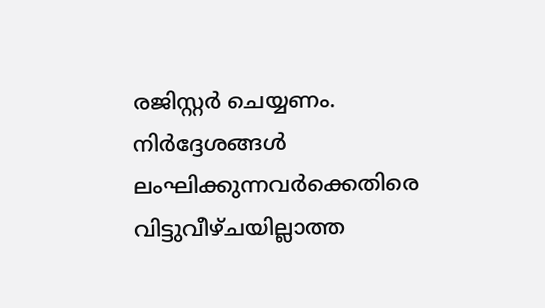രജിസ്റ്റർ ചെയ്യണം. നിർദ്ദേശങ്ങൾ ലംഘിക്കുന്നവർക്കെതിരെ വിട്ടുവീഴ്ചയില്ലാത്ത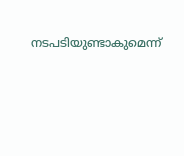നടപടിയുണ്ടാകുമെന്ന്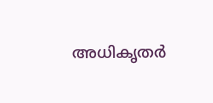അധികൃതർ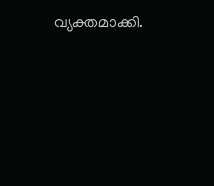വ്യക്തമാക്കി.